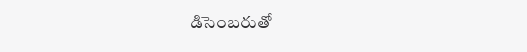డిసెంబరుతో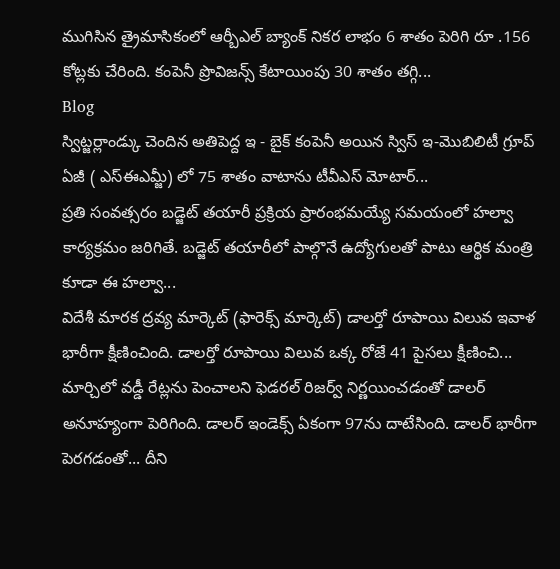ముగిసిన త్రైమాసికంలో ఆర్బీఎల్ బ్యాంక్ నికర లాభం 6 శాతం పెరిగి రూ .156 కోట్లకు చేరింది. కంపెనీ ప్రొవిజన్స్ కేటాయింపు 30 శాతం తగ్గి...
Blog
స్విట్జర్లాండ్కు చెందిన అతిపెద్ద ఇ - బైక్ కంపెనీ అయిన స్విస్ ఇ-మొబిలిటీ గ్రూప్ ఏజీ ( ఎస్ఈఎమ్జీ) లో 75 శాతం వాటాను టీవీఎస్ మోటార్...
ప్రతి సంవత్సరం బడ్జెట్ తయారీ ప్రక్రియ ప్రారంభమయ్యే సమయంలో హల్వా కార్యక్రమం జరిగితే. బడ్జెట్ తయారీలో పాల్గొనే ఉద్యోగులతో పాటు ఆర్థిక మంత్రి కూడా ఈ హల్వా...
విదేశీ మారక ద్రవ్య మార్కెట్ (ఫారెక్స్ మార్కెట్) డాలర్తో రూపాయి విలువ ఇవాళ భారీగా క్షీణించింది. డాలర్తో రూపాయి విలువ ఒక్క రోజే 41 పైసలు క్షీణించి...
మార్చిలో వడ్డీ రేట్లను పెంచాలని ఫెడరల్ రిజర్వ్ నిర్ణయించడంతో డాలర్ అనూహ్యంగా పెరిగింది. డాలర్ ఇండెక్స్ ఏకంగా 97ను దాటేసింది. డాలర్ భారీగా పెరగడంతో... దీని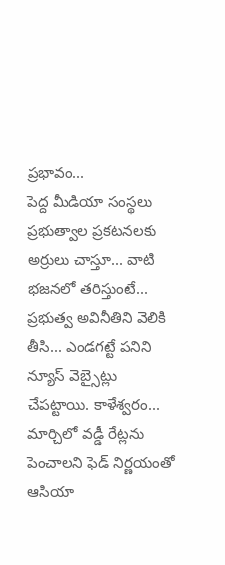ప్రభావం...
పెద్ద మీడియా సంస్థలు ప్రభుత్వాల ప్రకటనలకు అర్రులు చాస్తూ... వాటి భజనలో తరిస్తుంటే... ప్రభుత్వ అవినీతిని వెలికి తీసి... ఎండగట్టే పనిని న్యూస్ వెబ్సైట్లు చేపట్టాయి. కాళేశ్వరం...
మార్చిలో వడ్డీ రేట్లను పెంచాలని ఫెడ్ నిర్ణయంతో ఆసియా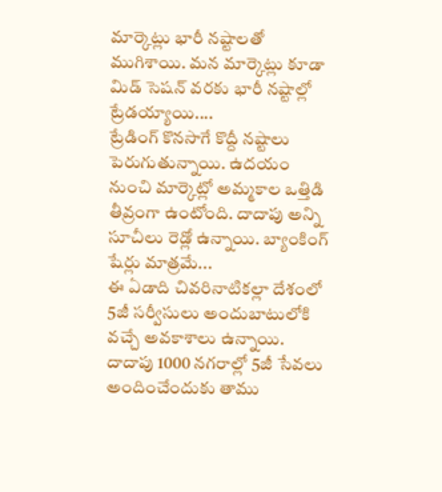మార్కెట్లు భారీ నష్టాలతో ముగిశాయి. మన మార్కెట్లు కూడా మిడ్ సెషన్ వరకు భారీ నష్టాల్లో ట్రేడయ్యాయి....
ట్రేడింగ్ కొనసాగే కొద్దీ నష్టాలు పెరుగుతున్నాయి. ఉదయం నుంచి మార్కెట్లో అమ్మకాల ఒత్తిడి తీవ్రంగా ఉంటోంది. దాదాపు అన్ని సూచీలు రెడ్లో ఉన్నాయి. బ్యాంకింగ్ షేర్లు మాత్రమే...
ఈ ఏడాది చివరినాటికల్లా దేశంలో 5జీ సర్వీసులు అందుబాటులోకి వచ్చే అవకాశాలు ఉన్నాయి. దాదాపు 1000 నగరాల్లో 5జీ సేవలు అందించేందుకు తాము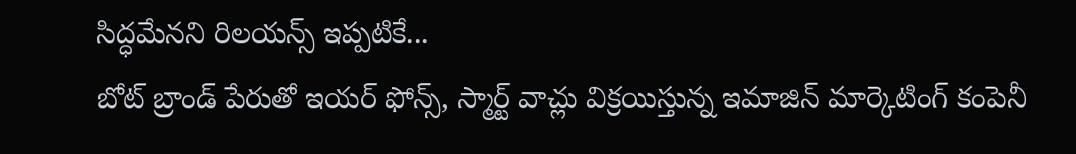సిద్ధమేనని రిలయన్స్ ఇప్పటికే...
బోట్ బ్రాండ్ పేరుతో ఇయర్ ఫోన్స్, స్మార్ట్ వాచ్లు విక్రయిస్తున్న ఇమాజిన్ మార్కెటింగ్ కంపెనీ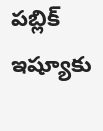పబ్లిక్ ఇష్యూకు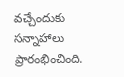వచ్చేందుకు సన్నాహాలు ప్రారంభించింది.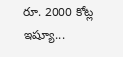రూ. 2000 కోట్ల ఇష్యూ...